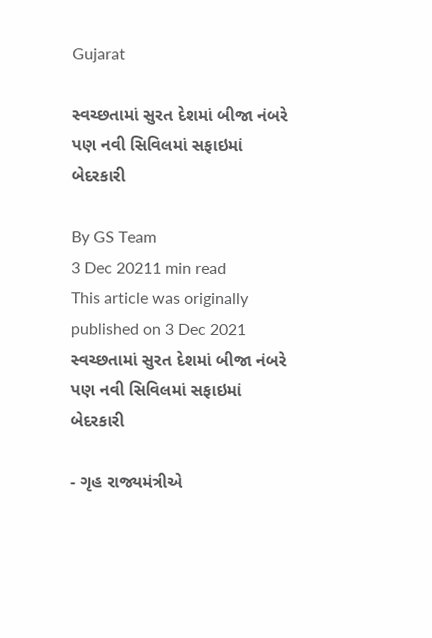Gujarat

સ્વચ્છતામાં સુરત દેશમાં બીજા નંબરે પણ નવી સિવિલમાં સફાઇમાં બેદરકારી

By GS Team
3 Dec 20211 min read
This article was originally published on 3 Dec 2021
સ્વચ્છતામાં સુરત દેશમાં બીજા નંબરે પણ નવી સિવિલમાં સફાઇમાં બેદરકારી

- ગૃહ રાજ્યમંત્રીએ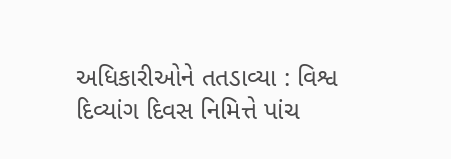અધિકારીઓને તતડાવ્યા : વિશ્વ દિવ્યાંગ દિવસ નિમિત્તે પાંચ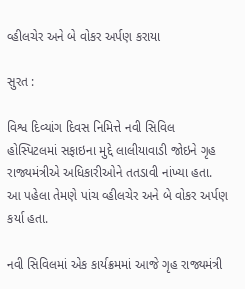વ્હીલચેર અને બે વોકર અર્પણ કરાયા

સુરત :

વિશ્વ દિવ્યાંગ દિવસ નિમિત્તે નવી સિવિલ હોસ્પિટલમાં સફાઇના મુદ્દે લાલીયાવાડી જોઇને ગૃહ રાજ્યમંત્રીએ અધિકારીઓને તતડાવી નાંખ્યા હતા. આ પહેલા તેમણે પાંચ વ્હીલચેર અને બે વોકર અર્પણ કર્યા હતા.

નવી સિવિલમાં એક કાર્યક્રમમાં આજે ગૃહ રાજ્યમંત્રી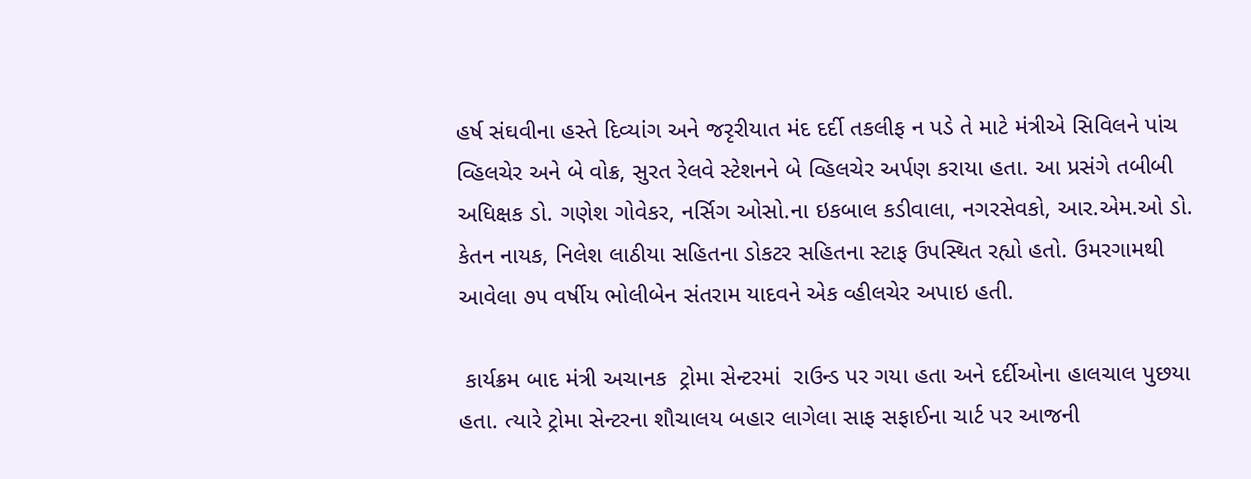હર્ષ સંઘવીના હસ્તે દિવ્યાંગ અને જરૃરીયાત મંદ દર્દી તકલીફ ન પડે તે માટે મંત્રીએ સિવિલને પાંચ વ્હિલચેર અને બે વોક્ર, સુરત રેલવે સ્ટેશનને બે વ્હિલચેર અર્પણ કરાયા હતા. આ પ્રસંગે તબીબી અધિક્ષક ડો. ગણેશ ગોવેકર, નર્સિગ ઓસો.ના ઇકબાલ કડીવાલા, નગરસેવકો, આર.એમ.ઓ ડો. કેતન નાયક, નિલેશ લાઠીયા સહિતના ડોકટર સહિતના સ્ટાફ ઉપસ્થિત રહ્યો હતો. ઉમરગામથી આવેલા ૭૫ વર્ષીય ભોલીબેન સંતરામ યાદવને એક વ્હીલચેર અપાઇ હતી.

 કાર્યક્રમ બાદ મંત્રી અચાનક  ટ્રોમા સેન્ટરમાં  રાઉન્ડ પર ગયા હતા અને દર્દીઓના હાલચાલ પુછયા હતા. ત્યારે ટ્રોમા સેન્ટરના શૌચાલય બહાર લાગેલા સાફ સફાઈના ચાર્ટ પર આજની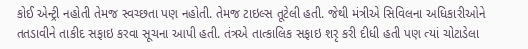કોઈ એન્ટ્રી નહોતી તેમજ સ્વચ્છતા પણ નહોતી. તેમજ ટાઇલ્સ તૂટેલી હતી. જેથી મંત્રીએ સિવિલના અધિકારીઓને તતડાવીને તાકીદ સફાઇ કરવા સૂચના આપી હતી. તંત્રએ તાત્કાલિક સફાઇ શરૃ કરી દીધી હતી પણ ત્યાં ચોટાડેલા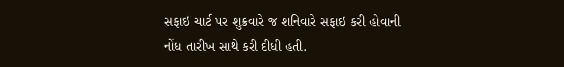સફાઇ ચાર્ટ પર શુક્રવારે જ શનિવારે સફાઇ કરી હોવાની નોંધ તારીખ સાથે કરી દીધી હતી.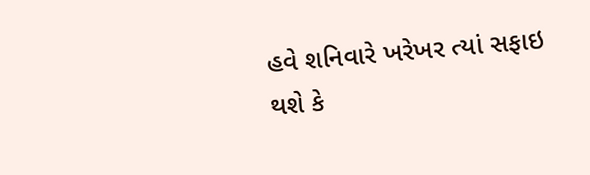હવે શનિવારે ખરેખર ત્યાં સફાઇ થશે કે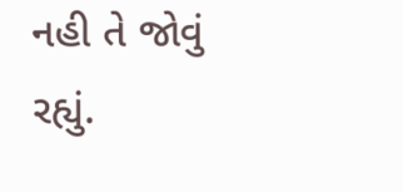નહી તે જોવું રહ્યું.